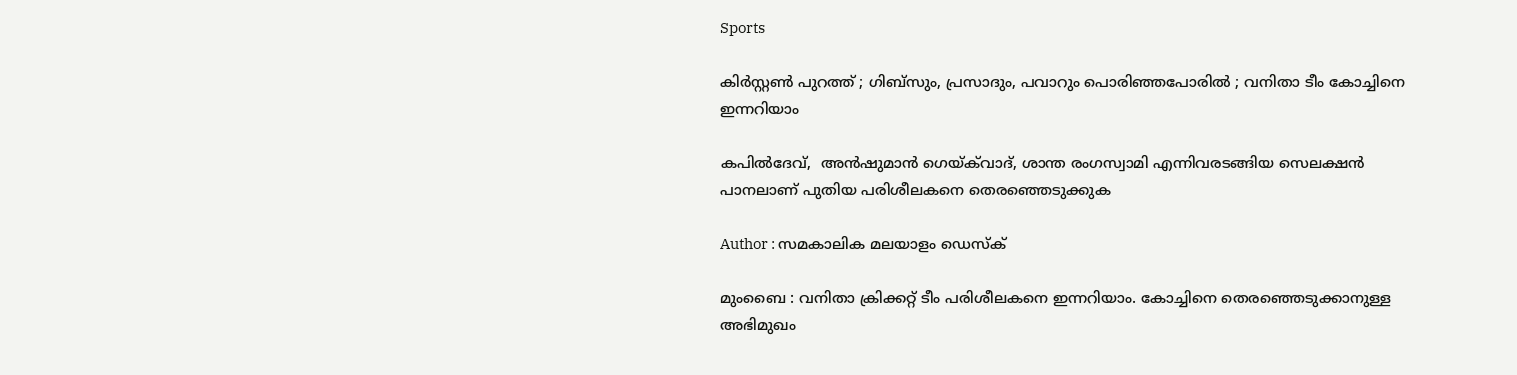Sports

കിര്‍സ്റ്റണ്‍ പുറത്ത് ; ഗിബ്‌സും, പ്രസാദും, പവാറും പൊരിഞ്ഞപോരില്‍ ; വനിതാ ടീം കോച്ചിനെ ഇന്നറിയാം

കപില്‍ദേവ്,  അന്‍ഷുമാന്‍ ഗെയ്ക്‌വാദ്, ശാന്ത രംഗസ്വാമി എന്നിവരടങ്ങിയ സെലക്ഷന്‍ പാനലാണ് പുതിയ പരിശീലകനെ തെരഞ്ഞെടുക്കുക

Author : സമകാലിക മലയാളം ഡെസ്ക്

മുംബൈ : വനിതാ ക്രിക്കറ്റ് ടീം പരിശീലകനെ ഇന്നറിയാം. കോച്ചിനെ തെരഞ്ഞെടുക്കാനുള്ള അഭിമുഖം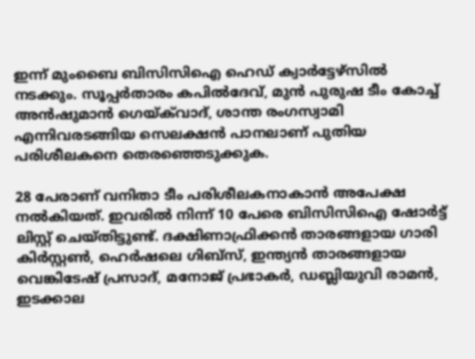ഇന്ന് മുംബൈ ബിസിസിഐ ഹെഡ് ക്വാര്‍ട്ടേഴ്‌സില്‍ നടക്കും. സൂപ്പര്‍താരം കപില്‍ദേവ്, മുന്‍ പുരുഷ ടീം കോച്ച് അന്‍ഷുമാന്‍ ഗെയ്ക്‌വാദ്, ശാന്ത രംഗസ്വാമി എന്നിവരടങ്ങിയ സെലക്ഷന്‍ പാനലാണ് പുതിയ പരിശീലകനെ തെരഞ്ഞെടുക്കുക.

28 പേരാണ് വനിതാ ടീം പരിശീലകനാകാന്‍ അപേക്ഷ നല്‍കിയത്. ഇവരില്‍ നിന്ന് 10 പേരെ ബിസിസിഐ ഷോര്‍ട്ട് ലിസ്റ്റ് ചെയ്തിട്ടുണ്ട്. ദക്ഷിണാഫ്രിക്കന്‍ താരങ്ങളായ ഗാരി കിര്‍സ്റ്റണ്‍, ഹെര്‍ഷലെ ഗിബ്‌സ്, ഇന്ത്യന്‍ താരങ്ങളായ വെങ്കിടേഷ് പ്രസാദ്, മനോജ് പ്രഭാകര്‍, ഡബ്ലിയുവി രാമന്‍, ഇടക്കാല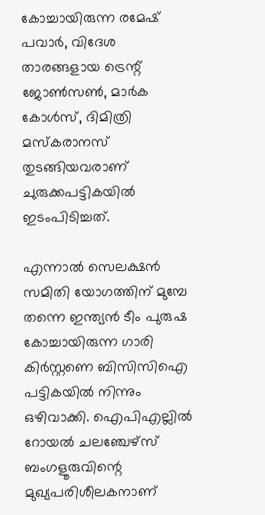കോച്ചായിരുന്ന രമേഷ് പവാര്‍, വിദേശ താരങ്ങളായ ട്രെന്റ് ജോണ്‍സണ്‍, മാര്‍ക കോള്‍സ്, ദിമിത്രി മസ്‌കരാനസ് തുടങ്ങിയവരാണ് ചുരുക്കപട്ടികയില്‍ ഇടംപിടിച്ചത്.

എന്നാല്‍ സെലക്ഷന്‍ സമിതി യോഗത്തിന് മുമ്പേ തന്നെ ഇന്ത്യന്‍ ടീം പുരുഷ കോച്ചായിരുന്ന ഗാരി കിര്‍സ്റ്റണെ ബിസിസിഐ പട്ടികയില്‍ നിന്നും ഒഴിവാക്കി. ഐപിഎല്ലില്‍ റോയല്‍ ചലഞ്ചേഴ്‌സ് ബംഗളൂരുവിന്റെ മുഖ്യപരിശീലകനാണ്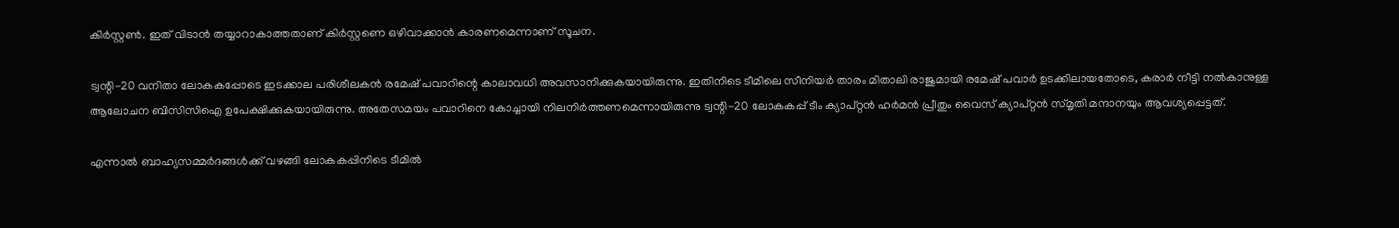കിര്‍സ്റ്റണ്‍. ഇത് വിടാന്‍ തയ്യാറാകാത്തതാണ് കിര്‍സ്റ്റണെ ഒഴിവാക്കാന്‍ കാരണമെന്നാണ് സൂചന.

ട്വന്റി-20 വനിതാ ലോകകപ്പോടെ ഇടക്കാല പരിശീലകന്‍ രമേഷ് പവാറിന്റെ കാലാവധി അവസാനിക്കുകയായിരുന്നു. ഇതിനിടെ ടീമിലെ സീനിയര്‍ താരം മിതാലി രാജുമായി രമേഷ് പവാര്‍ ഉടക്കിലായതോടെ, കരാര്‍ നീട്ടി നല്‍കാനുള്ള ആലോചന ബിസിസിഐ ഉപേക്ഷിക്കുകയായിരുന്നു. അതേസമയം പവാറിനെ കോച്ചായി നിലനിര്‍ത്തണമെന്നായിരുന്നു ട്വന്റി-20 ലോകകപ്പ് ടീം ക്യാപ്റ്റന്‍ ഹര്‍മന്‍ പ്രീതും വൈസ് ക്യാപ്റ്റന്‍ സ്മൃതി മന്ദാനയും ആവശ്യപ്പെട്ടത്.

എന്നാല്‍ ബാഹ്യസമ്മര്‍ദങ്ങള്‍ക്ക് വഴങ്ങി ലോകകപ്പിനിടെ ടീമില്‍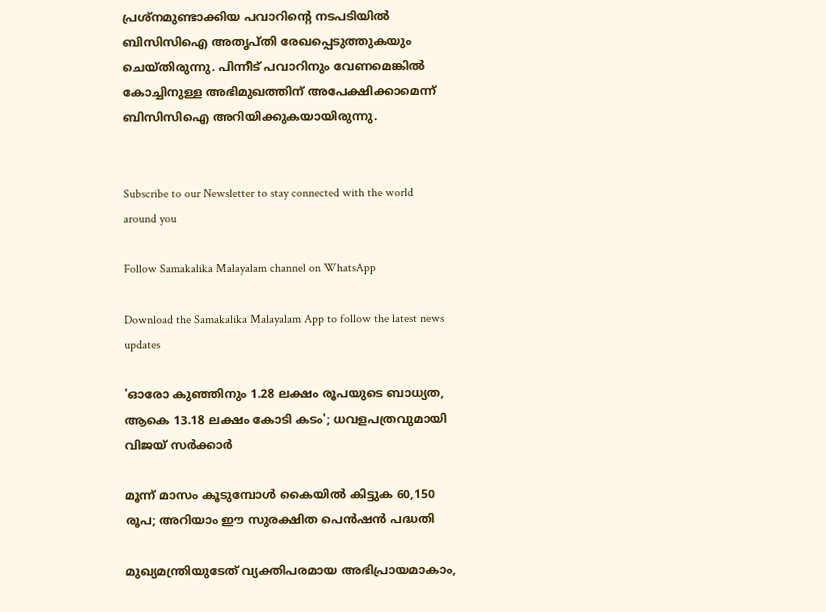പ്രശ്‌നമുണ്ടാക്കിയ പവാറിന്റെ നടപടിയില്‍ ബിസിസിഐ അതൃപ്തി രേഖപ്പെടുത്തുകയും ചെയ്തിരുന്നു. പിന്നീട് പവാറിനും വേണമെങ്കില്‍ കോച്ചിനുള്ള അഭിമുഖത്തിന് അപേക്ഷിക്കാമെന്ന് ബിസിസിഐ അറിയിക്കുകയായിരുന്നു.


Subscribe to our Newsletter to stay connected with the world around you

Follow Samakalika Malayalam channel on WhatsApp

Download the Samakalika Malayalam App to follow the latest news updates

'ഓരോ കുഞ്ഞിനും 1.28 ലക്ഷം രൂപയുടെ ബാധ്യത, ആകെ 13.18 ലക്ഷം കോടി കടം'; ധവളപത്രവുമായി വിജയ്‌ സർക്കാർ

മൂന്ന് മാസം കൂടുമ്പോള്‍ കൈയില്‍ കിട്ടുക 60,150 രൂപ; അറിയാം ഈ സുരക്ഷിത പെന്‍ഷന്‍ പദ്ധതി

മുഖ്യമന്ത്രിയുടേത് വ്യക്തിപരമായ അഭിപ്രായമാകാം,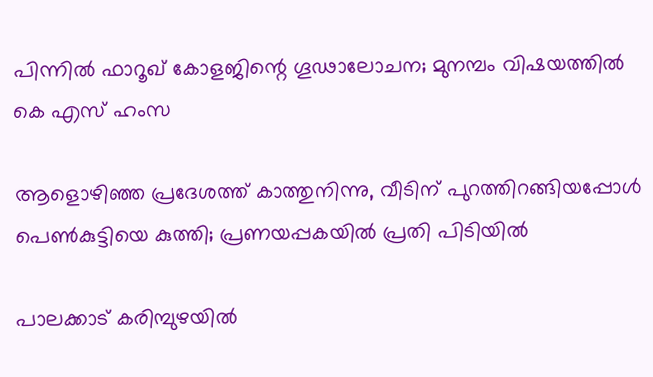പിന്നിൽ ഫാറൂഖ് കോളജിന്റെ ഗൂഢാലോചന; മുനമ്പം വിഷയത്തിൽ കെ എസ് ഹംസ

ആളൊഴിഞ്ഞ പ്രദേശത്ത് കാത്തുനിന്നു, വീടിന് പുറത്തിറങ്ങിയപ്പോള്‍ പെണ്‍കുട്ടിയെ കുത്തി; പ്രണയപ്പകയില്‍ പ്രതി പിടിയില്‍

പാലക്കാട് കരിമ്പുഴയിൽ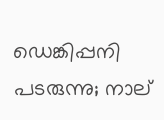ഡെങ്കിപ്പനി പടരുന്നു; നാല്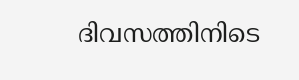ദിവസത്തിനിടെ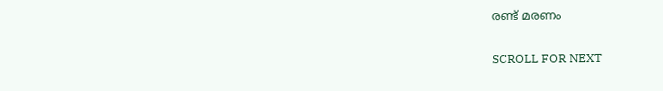രണ്ട് മരണം

SCROLL FOR NEXT